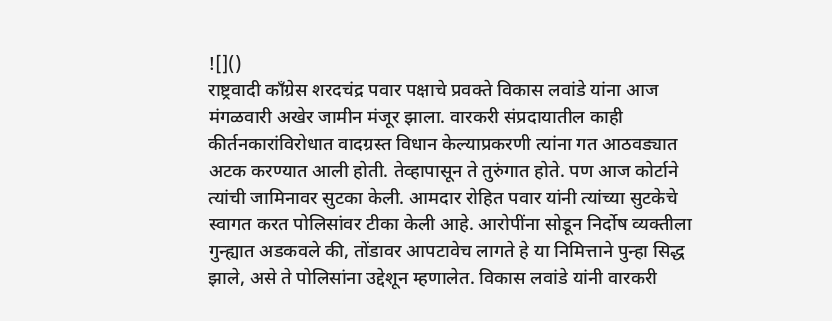![]()
राष्ट्रवादी काँग्रेस शरदचंद्र पवार पक्षाचे प्रवक्ते विकास लवांडे यांना आज मंगळवारी अखेर जामीन मंजूर झाला. वारकरी संप्रदायातील काही कीर्तनकारांविरोधात वादग्रस्त विधान केल्याप्रकरणी त्यांना गत आठवड्यात अटक करण्यात आली होती. तेव्हापासून ते तुरुंगात होते. पण आज कोर्टाने त्यांची जामिनावर सुटका केली. आमदार रोहित पवार यांनी त्यांच्या सुटकेचे स्वागत करत पोलिसांवर टीका केली आहे. आरोपींना सोडून निर्दोष व्यक्तीला गुन्ह्यात अडकवले की, तोंडावर आपटावेच लागते हे या निमित्ताने पुन्हा सिद्ध झाले, असे ते पोलिसांना उद्देशून म्हणालेत. विकास लवांडे यांनी वारकरी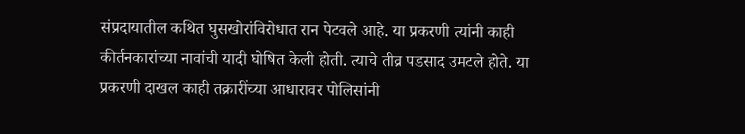संप्रदायातील कथित घुसखोरांविरोधात रान पेटवले आहे. या प्रकरणी त्यांनी काही कीर्तनकारांच्या नावांची यादी घोषित केली होती. त्याचे तीव्र पडसाद उमटले होते. या प्रकरणी दाखल काही तक्रारींच्या आधारावर पोलिसांनी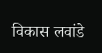विकास लवांडे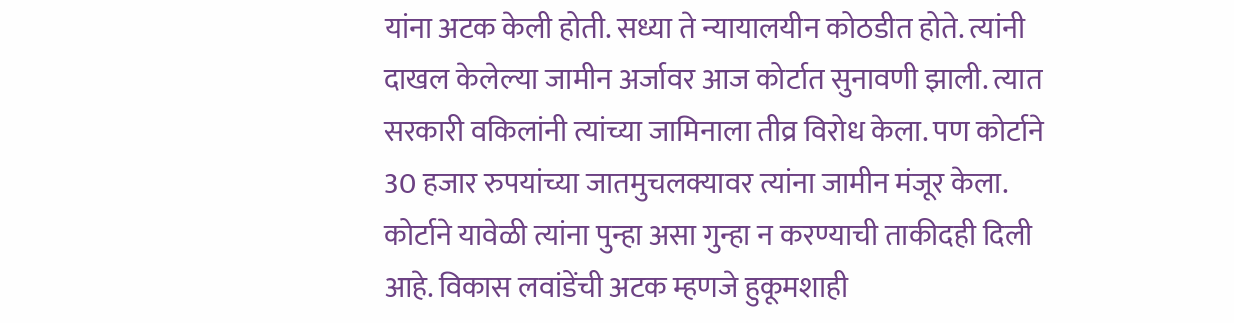यांना अटक केली होती. सध्या ते न्यायालयीन कोठडीत होते. त्यांनी दाखल केलेल्या जामीन अर्जावर आज कोर्टात सुनावणी झाली. त्यात सरकारी वकिलांनी त्यांच्या जामिनाला तीव्र विरोध केला. पण कोर्टाने 30 हजार रुपयांच्या जातमुचलक्यावर त्यांना जामीन मंजूर केला. कोर्टाने यावेळी त्यांना पुन्हा असा गुन्हा न करण्याची ताकीदही दिली आहे. विकास लवांडेंची अटक म्हणजे हुकूमशाही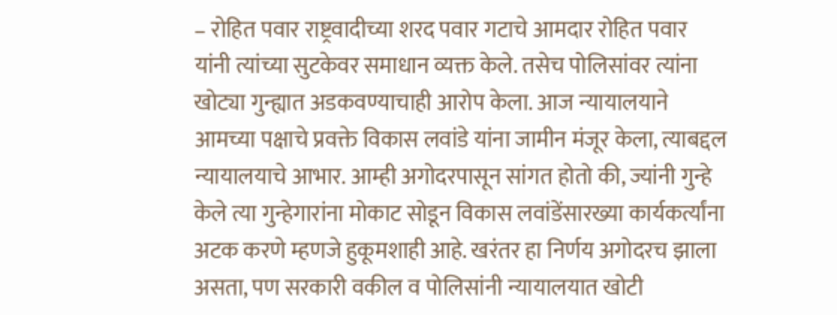– रोहित पवार राष्ट्रवादीच्या शरद पवार गटाचे आमदार रोहित पवार यांनी त्यांच्या सुटकेवर समाधान व्यक्त केले. तसेच पोलिसांवर त्यांना खोट्या गुन्ह्यात अडकवण्याचाही आरोप केला. आज न्यायालयाने आमच्या पक्षाचे प्रवक्ते विकास लवांडे यांना जामीन मंजूर केला, त्याबद्दल न्यायालयाचे आभार. आम्ही अगोदरपासून सांगत होतो की, ज्यांनी गुन्हे केले त्या गुन्हेगारांना मोकाट सोडून विकास लवांडेंसारख्या कार्यकर्त्यांना अटक करणे म्हणजे हुकूमशाही आहे. खरंतर हा निर्णय अगोदरच झाला असता, पण सरकारी वकील व पोलिसांनी न्यायालयात खोटी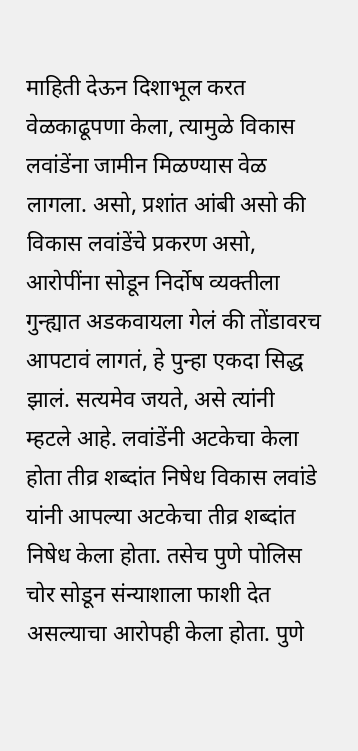माहिती देऊन दिशाभूल करत वेळकाढूपणा केला, त्यामुळे विकास लवांडेंना जामीन मिळण्यास वेळ लागला. असो, प्रशांत आंबी असो की विकास लवांडेंचे प्रकरण असो, आरोपींना सोडून निर्दोष व्यक्तीला गुन्ह्यात अडकवायला गेलं की तोंडावरच आपटावं लागतं, हे पुन्हा एकदा सिद्ध झालं. सत्यमेव जयते, असे त्यांनी म्हटले आहे. लवांडेंनी अटकेचा केला होता तीव्र शब्दांत निषेध विकास लवांडे यांनी आपल्या अटकेचा तीव्र शब्दांत निषेध केला होता. तसेच पुणे पोलिस चोर सोडून संन्याशाला फाशी देत असल्याचा आरोपही केला होता. पुणे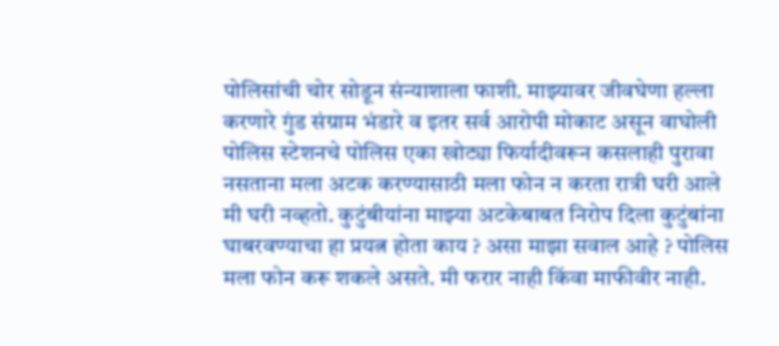पोलिसांची चोर सोडून संन्याशाला फाशी. माझ्यावर जीवघेणा हल्ला करणारे गुंड संग्राम भंडारे व इतर सर्व आरोपी मोकाट असून वाघोली पोलिस स्टेशनचे पोलिस एका खोट्या फिर्यादीवरून कसलाही पुरावा नसताना मला अटक करण्यासाठी मला फोन न करता रात्री घरी आले मी घरी नव्हतो. कुटुंबीयांना माझ्या अटकेबाबत निरोप दिला कुटुंबांना घाबरवण्याचा हा प्रयत्न होता काय ? असा माझा सवाल आहे ? पोलिस मला फोन करू शकले असते. मी फरार नाही किंवा माफीवीर नाही.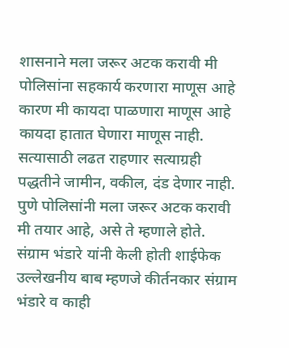शासनाने मला जरूर अटक करावी मी पोलिसांना सहकार्य करणारा माणूस आहे कारण मी कायदा पाळणारा माणूस आहे कायदा हातात घेणारा माणूस नाही. सत्यासाठी लढत राहणार सत्याग्रही पद्धतीने जामीन, वकील, दंड देणार नाही. पुणे पोलिसांनी मला जरूर अटक करावी मी तयार आहे, असे ते म्हणाले होते. संग्राम भंडारे यांनी केली होती शाईफेक उल्लेखनीय बाब म्हणजे कीर्तनकार संग्राम भंडारे व काही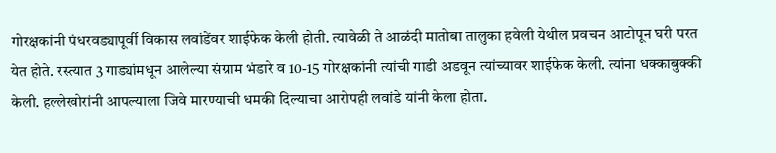गोरक्षकांनी पंधरवड्यापूर्वी विकास लवांडेंवर शाईफेक केली होती. त्यावेळी ते आळंदी मातोबा तालुका हवेली येथील प्रवचन आटोपून घरी परत येत होते. रस्त्यात 3 गाड्यांमधून आलेल्या संग्राम भंडारे व 10-15 गोरक्षकांनी त्यांची गाडी अडवून त्यांच्यावर शाईफेक केली. त्यांना धक्काबुक्की केली. हल्लेखोरांनी आपल्याला जिवे मारण्याची धमकी दिल्याचा आरोपही लवांडे यांनी केला होता.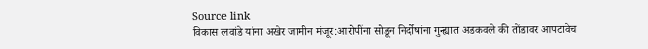Source link
विकास लवांडे यांना अखेर जामीन मंजूर:आरोपींना सोडून निर्दोषांना गुन्ह्यात अडकवले की तोंडावर आपटावेच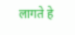लागते हे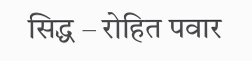सिद्ध – रोहित पवार